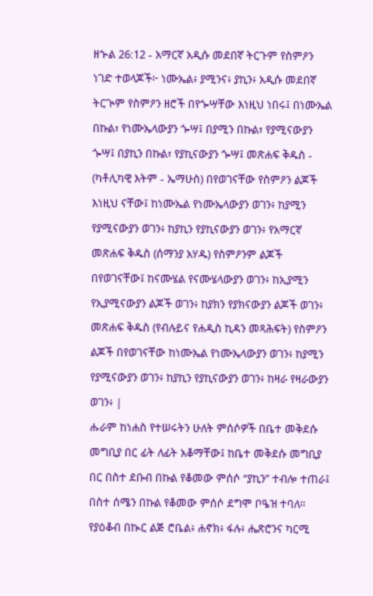ዘኍል 26:12 - አማርኛ አዲሱ መደበኛ ትርጉም የስምዖን ነገድ ተወላጆች፦ ነሙኤል፥ ያሚንና፥ ያኪን፥ አዲሱ መደበኛ ትርጒም የስምዖን ዘሮች በየጐሣቸው እነዚህ ነበሩ፤ በነሙኤል በኩል፣ የነሙኤላውያን ጐሣ፤ በያሚን በኩል፣ የያሚናውያን ጐሣ፤ በያኪን በኩል፣ የያኪናውያን ጐሣ፤ መጽሐፍ ቅዱስ - (ካቶሊካዊ እትም - ኤማሁስ) በየወገናቸው የስምዖን ልጆች እነዚህ ናቸው፤ ከነሙኤል የነሙኤላውያን ወገን፥ ከያሚን የያሚናውያን ወገን፥ ከያኪን የያኪናውያን ወገን፥ የአማርኛ መጽሐፍ ቅዱስ (ሰማንያ አሃዱ) የስምዖንም ልጆች በየወገናቸው፤ ከናሙሄል የናሙሄላውያን ወገን፥ ከኢያሚን የኢያሚናውያን ልጆች ወገን፥ ከያክን የያክናውያን ልጆች ወገን፥ መጽሐፍ ቅዱስ (የብሉይና የሐዲስ ኪዳን መጻሕፍት) የስምዖን ልጆች በየወገናቸው ከነሙኤል የነሙኤላውያን ወገን፥ ከያሚን የያሚናውያን ወገን፥ ከያኪን የያኪናውያን ወገን፥ ከዛራ የዛራውያን ወገን፥ |
ሑራም ከነሐስ የተሠሩትን ሁለት ምሰሶዎች በቤተ መቅደሱ መግቢያ በር ፊት ለፊት አቆማቸው፤ ከቤተ መቅደሱ መግቢያ በር በስተ ደቡብ በኩል የቆመው ምሰሶ “ያኪን” ተብሎ ተጠራ፤ በስተ ሰሜን በኩል የቆመው ምሰሶ ደግሞ ቦዔዝ ተባለ።
የያዕቆብ በኲር ልጅ ሮቤል፥ ሐኖክ፥ ፋሉ፥ ሔጽሮንና ካርሚ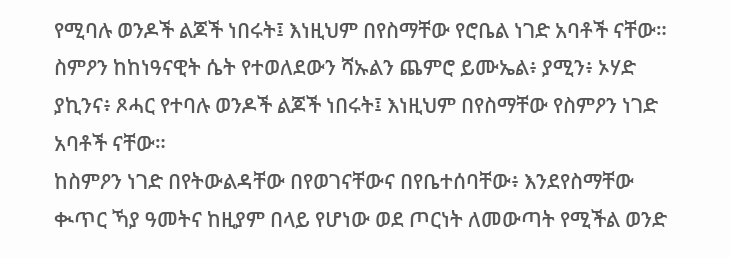የሚባሉ ወንዶች ልጆች ነበሩት፤ እነዚህም በየስማቸው የሮቤል ነገድ አባቶች ናቸው።
ስምዖን ከከነዓናዊት ሴት የተወለደውን ሻኡልን ጨምሮ ይሙኤል፥ ያሚን፥ ኦሃድ ያኪንና፥ ጾሓር የተባሉ ወንዶች ልጆች ነበሩት፤ እነዚህም በየስማቸው የስምዖን ነገድ አባቶች ናቸው።
ከስምዖን ነገድ በየትውልዳቸው በየወገናቸውና በየቤተሰባቸው፥ እንደየስማቸው ቊጥር ኻያ ዓመትና ከዚያም በላይ የሆነው ወደ ጦርነት ለመውጣት የሚችል ወንድ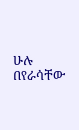ሁሉ በየራሳቸው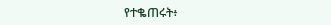የተቈጠሩት፥